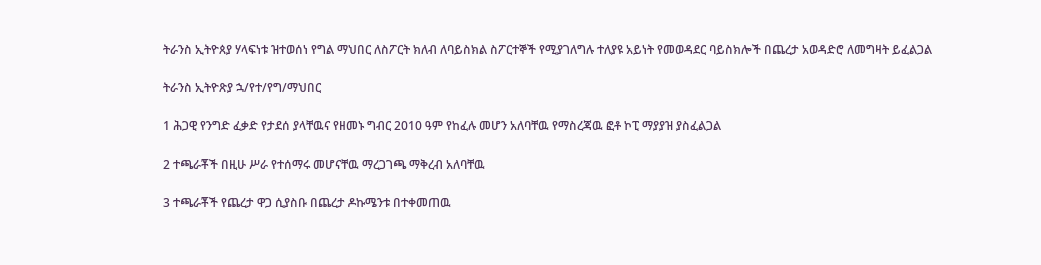ትራንስ ኢትዮጰያ ሃላፍነቱ ዝተወሰነ የግል ማህበር ለስፖርት ክለብ ለባይስክል ስፖርተኞች የሚያገለግሉ ተለያዩ አይነት የመወዳደር ባይስክሎች በጨረታ አወዳድሮ ለመግዛት ይፈልጋል

ትራንስ ኢትዮጽያ ኋ/የተ/የግ/ማህበር

1 ሕጋዊ የንግድ ፈቃድ የታደሰ ያላቸዉና የዘመኑ ግብር 2010 ዓም የከፈሉ መሆን አለባቸዉ የማስረጃዉ ፎቶ ኮፒ ማያያዝ ያስፈልጋል

2 ተጫራቾች በዚሁ ሥራ የተሰማሩ መሆናቸዉ ማረጋገጫ ማቅረብ አለባቸዉ

3 ተጫራቾች የጨረታ ዋጋ ሲያስቡ በጨረታ ዶኩሜንቱ በተቀመጠዉ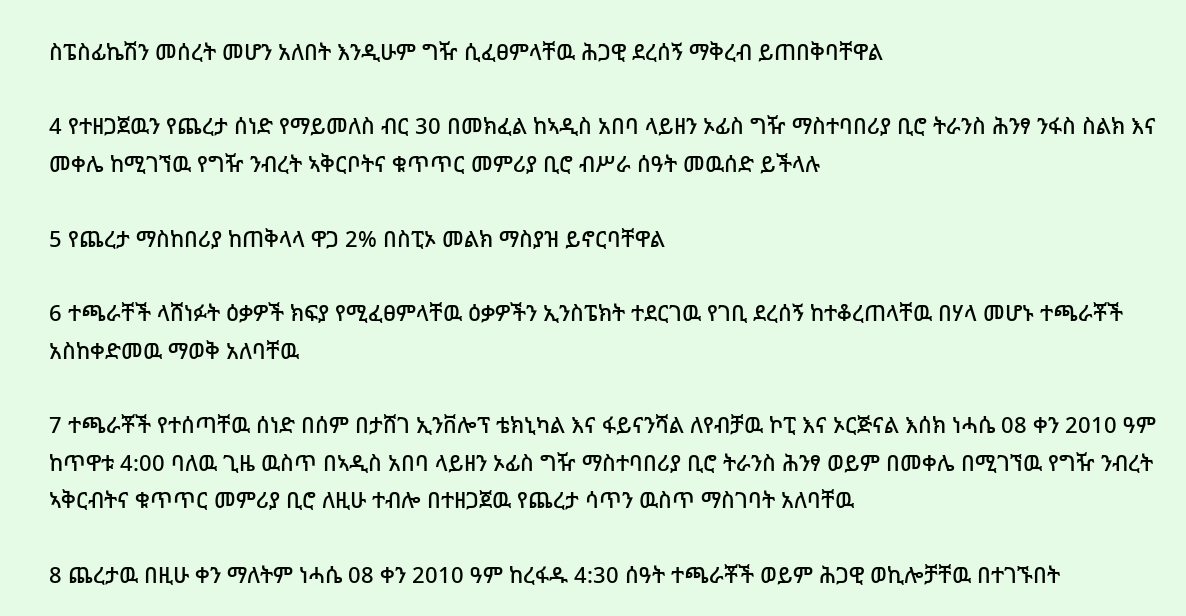ስፔስፊኬሽን መሰረት መሆን አለበት እንዲሁም ግዥ ሲፈፀምላቸዉ ሕጋዊ ደረሰኝ ማቅረብ ይጠበቅባቸዋል

4 የተዘጋጀዉን የጨረታ ሰነድ የማይመለስ ብር 30 በመክፈል ከኣዲስ አበባ ላይዘን ኦፊስ ግዥ ማስተባበሪያ ቢሮ ትራንስ ሕንፃ ንፋስ ስልክ እና መቀሌ ከሚገኘዉ የግዥ ንብረት ኣቅርቦትና ቁጥጥር መምሪያ ቢሮ ብሥራ ሰዓት መዉሰድ ይችላሉ

5 የጨረታ ማስከበሪያ ከጠቅላላ ዋጋ 2% በስፒኦ መልክ ማስያዝ ይኖርባቸዋል

6 ተጫራቸች ላሸነፉት ዕቃዎች ክፍያ የሚፈፀምላቸዉ ዕቃዎችን ኢንስፔክት ተደርገዉ የገቢ ደረሰኝ ከተቆረጠላቸዉ በሃላ መሆኑ ተጫራቾች አስከቀድመዉ ማወቅ አለባቸዉ

7 ተጫራቾች የተሰጣቸዉ ሰነድ በሰም በታሸገ ኢንቨሎፕ ቴክኒካል እና ፋይናንሻል ለየብቻዉ ኮፒ እና ኦርጅናል እሰክ ነሓሴ 08 ቀን 2010 ዓም ከጥዋቱ 4:00 ባለዉ ጊዜ ዉስጥ በኣዲስ አበባ ላይዘን ኦፊስ ግዥ ማስተባበሪያ ቢሮ ትራንስ ሕንፃ ወይም በመቀሌ በሚገኘዉ የግዥ ንብረት ኣቅርብትና ቁጥጥር መምሪያ ቢሮ ለዚሁ ተብሎ በተዘጋጀዉ የጨረታ ሳጥን ዉስጥ ማስገባት አለባቸዉ

8 ጨረታዉ በዚሁ ቀን ማለትም ነሓሴ 08 ቀን 2010 ዓም ከረፋዱ 4:30 ሰዓት ተጫራቾች ወይም ሕጋዊ ወኪሎቻቸዉ በተገኙበት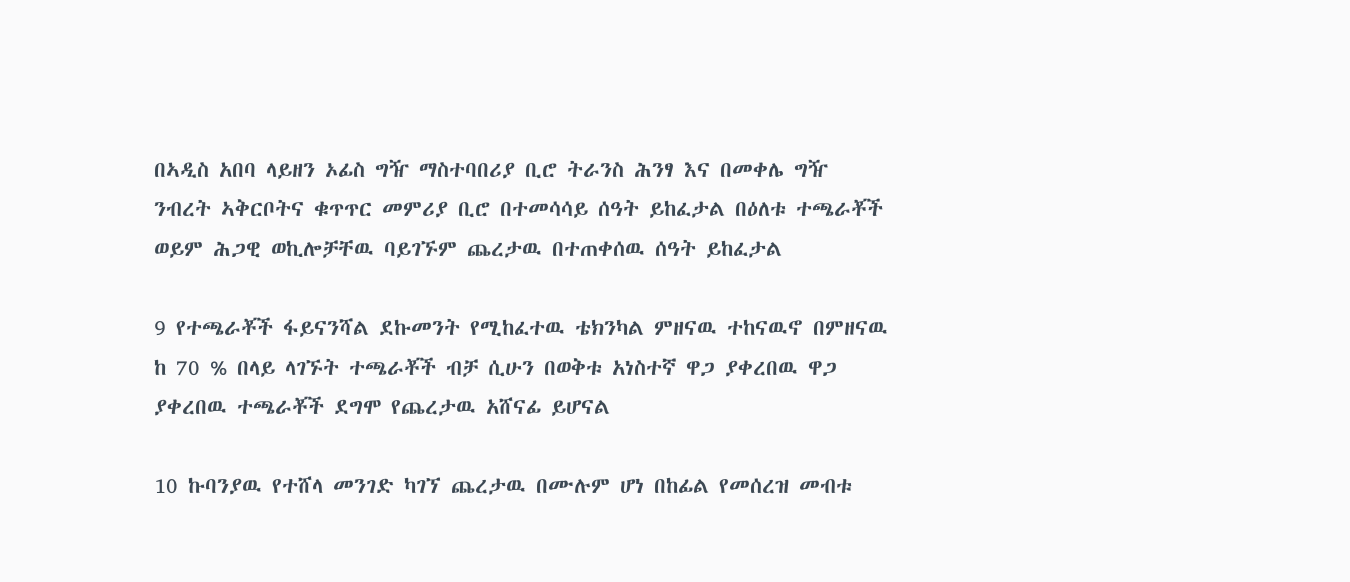በኣዲስ አበባ ላይዘን ኦፊስ ግዥ ማስተባበሪያ ቢሮ ትራንስ ሕንፃ እና በመቀሌ ግዥ ንብረት ኣቅርቦትና ቁጥጥር መምሪያ ቢሮ በተመሳሳይ ሰዓት ይከፈታል በዕለቱ ተጫራቾች ወይም ሕጋዊ ወኪሎቻቸዉ ባይገኙም ጨረታዉ በተጠቀሰዉ ሰዓት ይከፈታል

9 የተጫራቾች ፋይናንሻል ደኩመንት የሚከፈተዉ ቴክንካል ምዘናዉ ተከናዉኖ በምዘናዉ ከ 70 % በላይ ላገኙት ተጫራቾች ብቻ ሲሁን በወቅቱ አነስተኛ ዋጋ ያቀረበዉ ዋጋ ያቀረበዉ ተጫራቾች ደግሞ የጨረታዉ አሸናፊ ይሆናል

10 ኩባንያዉ የተሸላ መንገድ ካገኘ ጨረታዉ በሙሉም ሆነ በከፊል የመሰረዝ መብቱ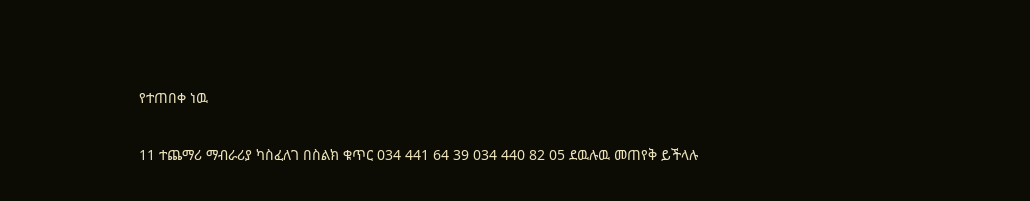የተጠበቀ ነዉ

11 ተጨማሪ ማብራሪያ ካስፈለገ በስልክ ቁጥር 034 441 64 39 034 440 82 05 ደዉሉዉ መጠየቅ ይችላሉ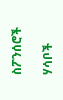ስፖንሰሮች

ሃሳቦች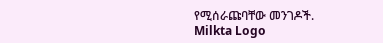የሚሰራጩባቸው መንገዶች.
Milkta Logo